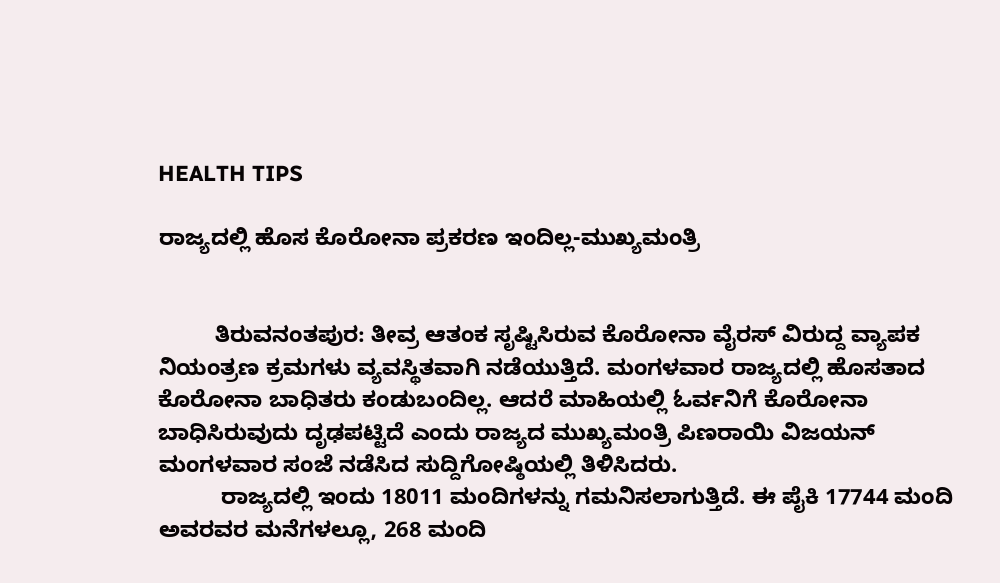HEALTH TIPS

ರಾಜ್ಯದಲ್ಲಿ ಹೊಸ ಕೊರೋನಾ ಪ್ರಕರಣ ಇಂದಿಲ್ಲ-ಮುಖ್ಯಮಂತ್ರಿ


         ತಿರುವನಂತಪುರ: ತೀವ್ರ ಆತಂಕ ಸೃಷ್ಟಿಸಿರುವ ಕೊರೋನಾ ವೈರಸ್ ವಿರುದ್ದ ವ್ಯಾಪಕ ನಿಯಂತ್ರಣ ಕ್ರಮಗಳು ವ್ಯವಸ್ಥಿತವಾಗಿ ನಡೆಯುತ್ತಿದೆ. ಮಂಗಳವಾರ ರಾಜ್ಯದಲ್ಲಿ ಹೊಸತಾದ ಕೊರೋನಾ ಬಾಧಿತರು ಕಂಡುಬಂದಿಲ್ಲ. ಆದರೆ ಮಾಹಿಯಲ್ಲಿ ಓರ್ವನಿಗೆ ಕೊರೋನಾ ಬಾಧಿಸಿರುವುದು ದೃಢಪಟ್ಟಿದೆ ಎಂದು ರಾಜ್ಯದ ಮುಖ್ಯಮಂತ್ರಿ ಪಿಣರಾಯಿ ವಿಜಯನ್ ಮಂಗಳವಾರ ಸಂಜೆ ನಡೆಸಿದ ಸುದ್ದಿಗೋಷ್ಠಿಯಲ್ಲಿ ತಿಳಿಸಿದರು.
          ರಾಜ್ಯದಲ್ಲಿ ಇಂದು 18011 ಮಂದಿಗಳನ್ನು ಗಮನಿಸಲಾಗುತ್ತಿದೆ. ಈ ಪೈಕಿ 17744 ಮಂದಿ ಅವರವರ ಮನೆಗಳಲ್ಲೂ, 268 ಮಂದಿ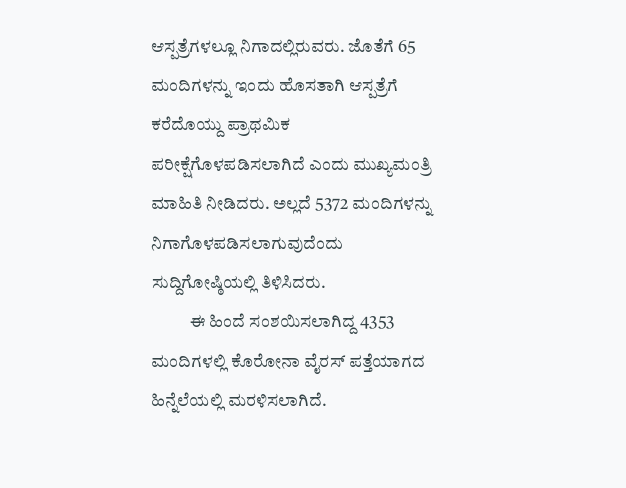ಆಸ್ಪತ್ರೆಗಳಲ್ಲೂ ನಿಗಾದಲ್ಲಿರುವರು. ಜೊತೆಗೆ 65 ಮಂದಿಗಳನ್ನು ಇಂದು ಹೊಸತಾಗಿ ಆಸ್ಪತ್ರೆಗೆ ಕರೆದೊಯ್ದು ಪ್ರಾಥಮಿಕ ಪರೀಕ್ಷೆಗೊಳಪಡಿಸಲಾಗಿದೆ ಎಂದು ಮುಖ್ಯಮಂತ್ರಿ ಮಾಹಿತಿ ನೀಡಿದರು. ಅಲ್ಲದೆ 5372 ಮಂದಿಗಳನ್ನು ನಿಗಾಗೊಳಪಡಿಸಲಾಗುವುದೆಂದು ಸುದ್ದಿಗೋಷ್ಠಿಯಲ್ಲಿ ತಿಳಿಸಿದರು.
           ಈ ಹಿಂದೆ ಸಂಶಯಿಸಲಾಗಿದ್ದ 4353 ಮಂದಿಗಳಲ್ಲಿ ಕೊರೋನಾ ವೈರಸ್ ಪತ್ತೆಯಾಗದ ಹಿನ್ನೆಲೆಯಲ್ಲಿ ಮರಳಿಸಲಾಗಿದೆ.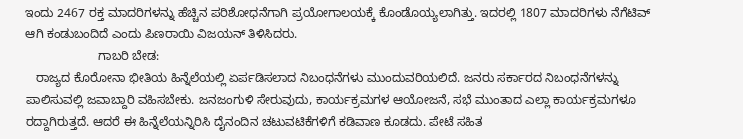ಇಂದು 2467 ರಕ್ತ ಮಾದರಿಗಳನ್ನು ಹೆಚ್ಚಿನ ಪರಿಶೋಧನೆಗಾಗಿ ಪ್ರಯೋಗಾಲಯಕ್ಕೆ ಕೊಂಡೊಯ್ಯಲಾಗಿತ್ತು. ಇದರಲ್ಲಿ 1807 ಮಾದರಿಗಳು ನೆಗೆಟಿವ್ ಆಗಿ ಕಂಡುಬಂದಿದೆ ಎಂದು ಪಿಣರಾಯಿ ವಿಜಯನ್ ತಿಳಿಸಿದರು.
                     ಗಾಬರಿ ಬೇಡ:
   ರಾಜ್ಯದ ಕೊರೋನಾ ಭೀತಿಯ ಹಿನ್ನೆಲೆಯಲ್ಲಿ ಏರ್ಪಡಿಸಲಾದ ನಿಬಂಧನೆಗಳು ಮುಂದುವರಿಯಲಿದೆ. ಜನರು ಸರ್ಕಾರದ ನಿಬಂಧನೆಗಳನ್ನು ಪಾಲಿಸುವಲ್ಲಿ ಜವಾಬ್ದಾರಿ ವಹಿಸಬೇಕು. ಜನಜಂಗುಳಿ ಸೇರುವುದು, ಕಾರ್ಯಕ್ರಮಗಳ ಆಯೋಜನೆ, ಸಭೆ ಮುಂತಾದ ಎಲ್ಲಾ ಕಾರ್ಯಕ್ರಮಗಳೂ ರದ್ದಾಗಿರುತ್ತದೆ. ಆದರೆ ಈ ಹಿನ್ನೆಲೆಯನ್ನಿರಿಸಿ ದೈನಂದಿನ ಚಟುವಟಿಕೆಗಳಿಗೆ ಕಡಿವಾಣ ಕೂಡದು. ಪೇಟೆ ಸಹಿತ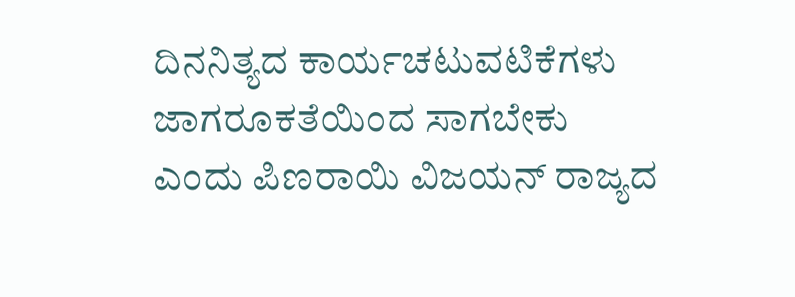ದಿನನಿತ್ಯದ ಕಾರ್ಯಚಟುವಟಿಕೆಗಳು ಜಾಗರೂಕತೆಯಿಂದ ಸಾಗಬೇಕು ಎಂದು ಪಿಣರಾಯಿ ವಿಜಯನ್ ರಾಜ್ಯದ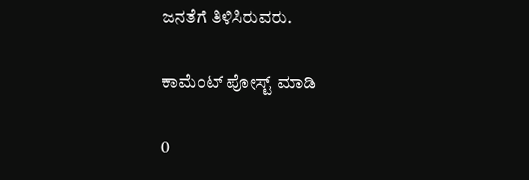ಜನತೆಗೆ ತಿಳಿಸಿರುವರು.

ಕಾಮೆಂಟ್‌‌ ಪೋಸ್ಟ್‌ ಮಾಡಿ

0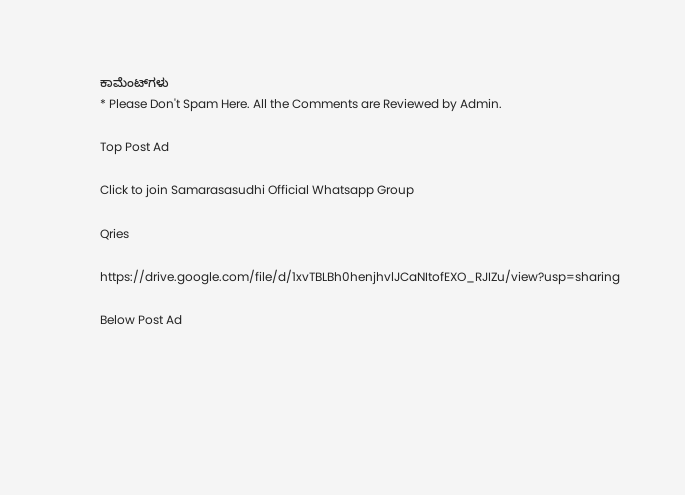ಕಾಮೆಂಟ್‌ಗಳು
* Please Don't Spam Here. All the Comments are Reviewed by Admin.

Top Post Ad

Click to join Samarasasudhi Official Whatsapp Group

Qries

https://drive.google.com/file/d/1xvTBLBh0henjhvlJCaNItofEXO_RJIZu/view?usp=sharing

Below Post Ad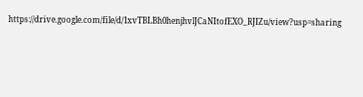https://drive.google.com/file/d/1xvTBLBh0henjhvlJCaNItofEXO_RJIZu/view?usp=sharing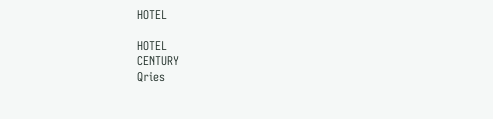HOTEL

HOTEL
CENTURY
Qries